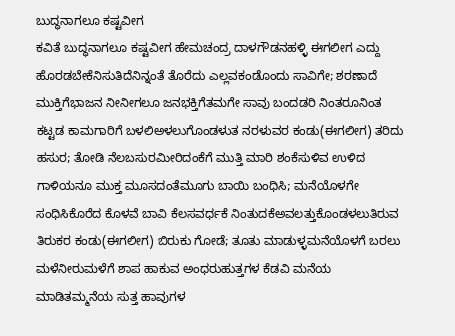ಬುದ್ಧನಾಗಲೂ ಕಷ್ಟವೀಗ
ಕವಿತೆ ಬುದ್ಧನಾಗಲೂ ಕಷ್ಟವೀಗ ಹೇಮಚಂದ್ರ ದಾಳಗೌಡನಹಳ್ಳಿ ಈಗಲೀಗ ಎದ್ದು ಹೊರಡಬೇಕೆನಿಸುತಿದೆನಿನ್ನಂತೆ ತೊರೆದು ಎಲ್ಲವಕಂಡೊಂದು ಸಾವಿಗೇ; ಶರಣಾದೆ ಮುಕ್ತಿಗೆಭಾಜನ ನೀನೀಗಲೂ ಜನಭಕ್ತಿಗೆತಮಗೇ ಸಾವು ಬಂದಡರಿ ನಿಂತರೂನಿಂತ ಕಟ್ಟಡ ಕಾಮಗಾರಿಗೆ ಬಳಲಿಅಳಲುಗೊಂಡಳುತ ನರಳುವರ ಕಂಡು(ಈಗಲೀಗ) ತರಿದು ಹಸುರ; ತೋಡಿ ನೆಲಬಸುರಮೀರಿದಂಕೆಗೆ ಮುತ್ತಿ ಮಾರಿ ಶಂಕೆಸುಳಿವ ಉಳಿದ ಗಾಳಿಯನೂ ಮುಕ್ತ ಮೂಸದಂತೆಮೂಗು ಬಾಯಿ ಬಂಧಿಸಿ; ಮನೆಯೊಳಗೇ ಸಂಧಿಸಿಕೊರೆದ ಕೊಳವೆ ಬಾವಿ ಕೆಲಸವರ್ಧಕೆ ನಿಂತುದಕೆಅವಲತ್ತುಕೊಂಡಳಲುತಿರುವ ತಿರುಕರ ಕಂಡು(ಈಗಲೀಗ) ಬಿರುಕು ಗೋಡೆ; ತೂತು ಮಾಡುಳ್ಳಮನೆಯೊಳಗೆ ಬರಲು ಮಳೆನೀರುಮಳೆಗೆ ಶಾಪ ಹಾಕುವ ಅಂಧರುಹುತ್ತಗಳ ಕೆಡವಿ ಮನೆಯ ಮಾಡಿತಮ್ಮನೆಯ ಸುತ್ತ ಹಾವುಗಳ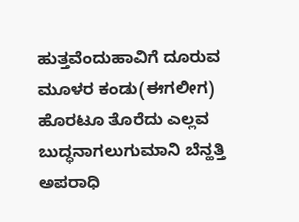ಹುತ್ತವೆಂದುಹಾವಿಗೆ ದೂರುವ ಮೂಳರ ಕಂಡು(ಈಗಲೀಗ) ಹೊರಟೂ ತೊರೆದು ಎಲ್ಲವ ಬುದ್ಧನಾಗಲುಗುಮಾನಿ ಬೆನ್ಹತ್ತಿ ಅಪರಾಧಿ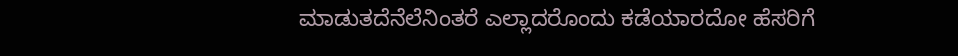ಮಾಡುತದೆನೆಲೆನಿಂತರೆ ಎಲ್ಲಾದರೊಂದು ಕಡೆಯಾರದೋ ಹೆಸರಿಗೆ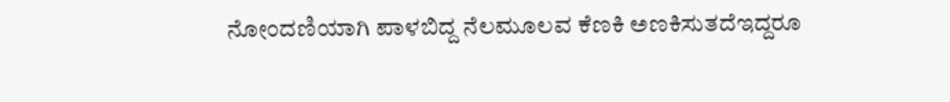ನೋಂದಣಿಯಾಗಿ ಪಾಳಬಿದ್ದ ನೆಲಮೂಲವ ಕೆಣಕಿ ಅಣಕಿಸುತದೆಇದ್ದರೂ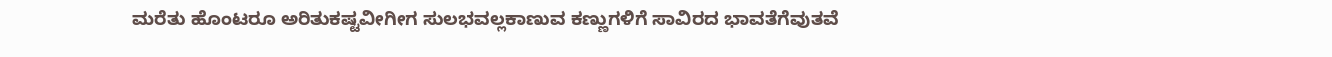ಮರೆತು ಹೊಂಟರೂ ಅರಿತುಕಷ್ಟವೀಗೀಗ ಸುಲಭವಲ್ಲಕಾಣುವ ಕಣ್ಣುಗಳಿಗೆ ಸಾವಿರದ ಭಾವತೆಗೆವುತವೆ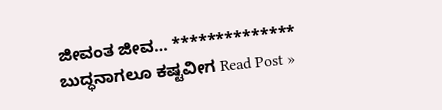ಜೀವಂತ ಜೀವ… **************
ಬುದ್ಧನಾಗಲೂ ಕಷ್ಟವೀಗ Read Post »